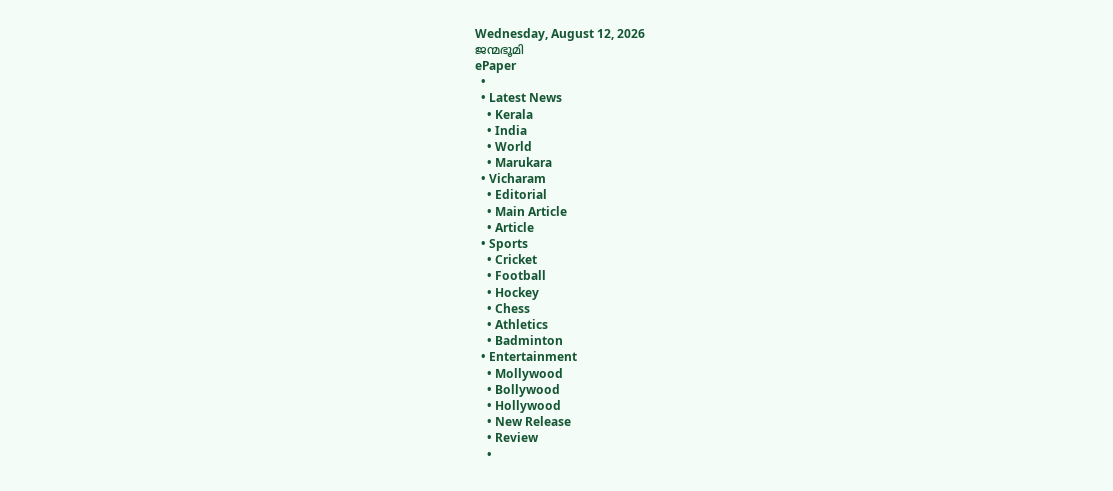Wednesday, August 12, 2026
ജന്മഭൂമി
ePaper
  •
  • Latest News
    • Kerala
    • India
    • World
    • Marukara
  • Vicharam
    • Editorial
    • Main Article
    • Article
  • Sports
    • Cricket
    • Football
    • Hockey
    • Chess
    • Athletics
    • Badminton
  • Entertainment
    • Mollywood
    • Bollywood
    • Hollywood
    • New Release
    • Review
    •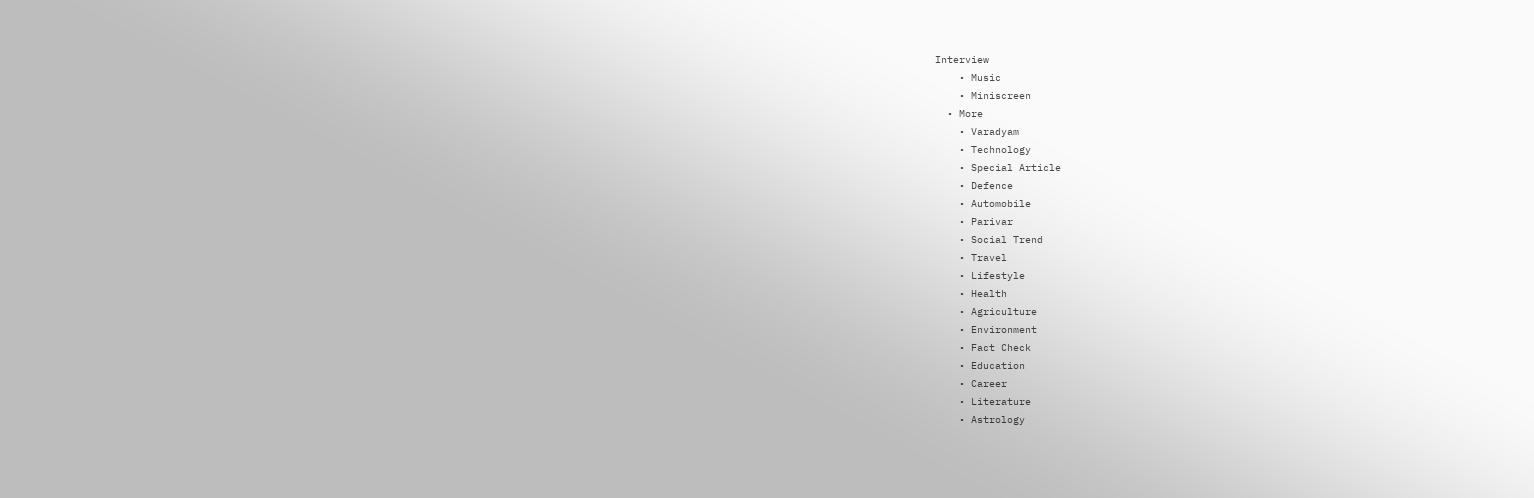Interview
    • Music
    • Miniscreen
  • More
    • Varadyam
    • Technology
    • Special Article
    • Defence
    • Automobile
    • Parivar
    • Social Trend
    • Travel
    • Lifestyle
    • Health
    • Agriculture
    • Environment
    • Fact Check
    • Education
    • Career
    • Literature
    • Astrology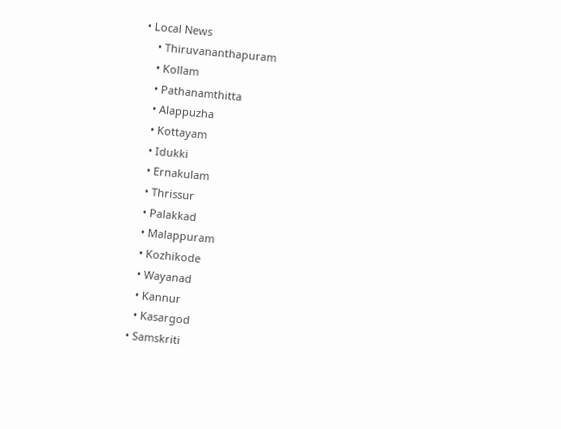• Local News
    • Thiruvananthapuram
    • Kollam
    • Pathanamthitta
    • Alappuzha
    • Kottayam
    • Idukki
    • Ernakulam
    • Thrissur
    • Palakkad
    • Malappuram
    • Kozhikode
    • Wayanad
    • Kannur
    • Kasargod
  • Samskriti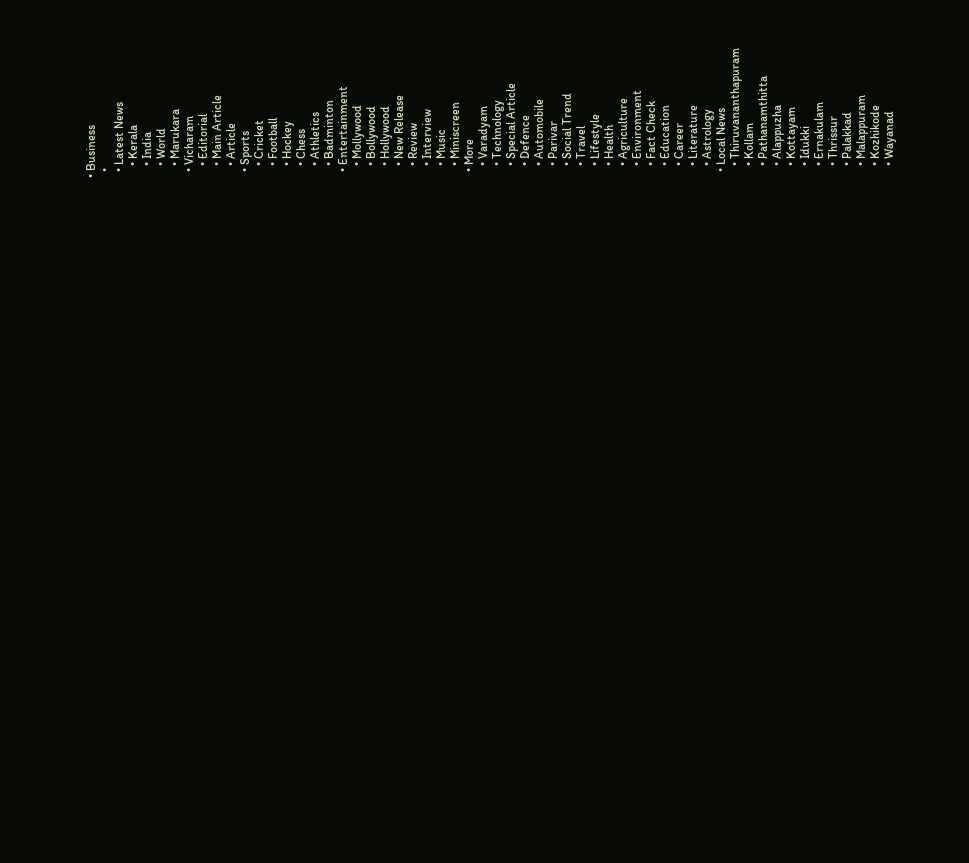• Business
  •
  • Latest News
    • Kerala
    • India
    • World
    • Marukara
  • Vicharam
    • Editorial
    • Main Article
    • Article
  • Sports
    • Cricket
    • Football
    • Hockey
    • Chess
    • Athletics
    • Badminton
  • Entertainment
    • Mollywood
    • Bollywood
    • Hollywood
    • New Release
    • Review
    • Interview
    • Music
    • Miniscreen
  • More
    • Varadyam
    • Technology
    • Special Article
    • Defence
    • Automobile
    • Parivar
    • Social Trend
    • Travel
    • Lifestyle
    • Health
    • Agriculture
    • Environment
    • Fact Check
    • Education
    • Career
    • Literature
    • Astrology
  • Local News
    • Thiruvananthapuram
    • Kollam
    • Pathanamthitta
    • Alappuzha
    • Kottayam
    • Idukki
    • Ernakulam
    • Thrissur
    • Palakkad
    • Malappuram
    • Kozhikode
    • Wayanad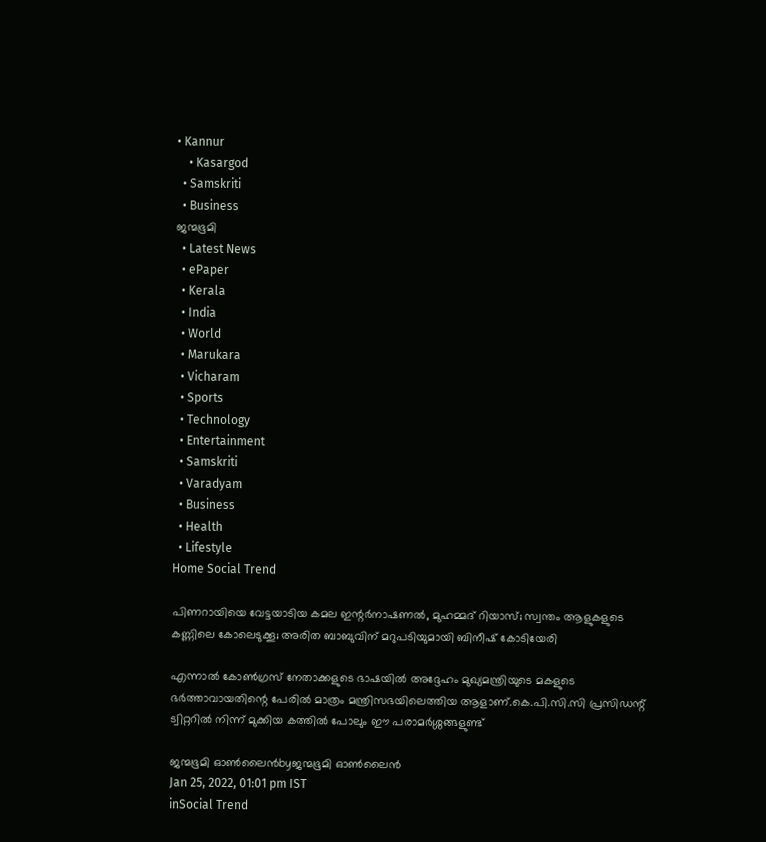• Kannur
    • Kasargod
  • Samskriti
  • Business
ജന്മഭൂമി
  • Latest News
  • ePaper
  • Kerala
  • India
  • World
  • Marukara
  • Vicharam
  • Sports
  • Technology
  • Entertainment
  • Samskriti
  • Varadyam
  • Business
  • Health
  • Lifestyle
Home Social Trend

പിണറായിയെ വേട്ടയാടിയ കമല ഇന്റര്‍നാഷണല്‍, മുഹമ്മദ് റിയാസ്; സ്വന്തം ആളുകളുടെ കണ്ണിലെ കോലെടുക്കൂ; അരിത ബാബുവിന് മറുപടിയുമായി ബിനീഷ് കോടിയേരി

എന്നാല്‍ കോണ്‍ഗ്രസ് നേതാക്കളുടെ ഭാഷയില്‍ അദ്ദേഹം മുഖ്യമന്ത്രിയുടെ മകളുടെ ഭര്‍ത്താവായതിന്റെ പേരില്‍ മാത്രം മന്ത്രിസഭയിലെത്തിയ ആളാണ്.കെ.പി.സി.സി പ്രസിഡന്റ് ട്വിറ്ററില്‍ നിന്ന് മുക്കിയ കത്തില്‍ പോലും ഈ പരാമര്‍ശ്ശങ്ങളുണ്ട്

ജന്മഭൂമി ഓണ്‍ലൈന്‍byജന്മഭൂമി ഓണ്‍ലൈന്‍
Jan 25, 2022, 01:01 pm IST
inSocial Trend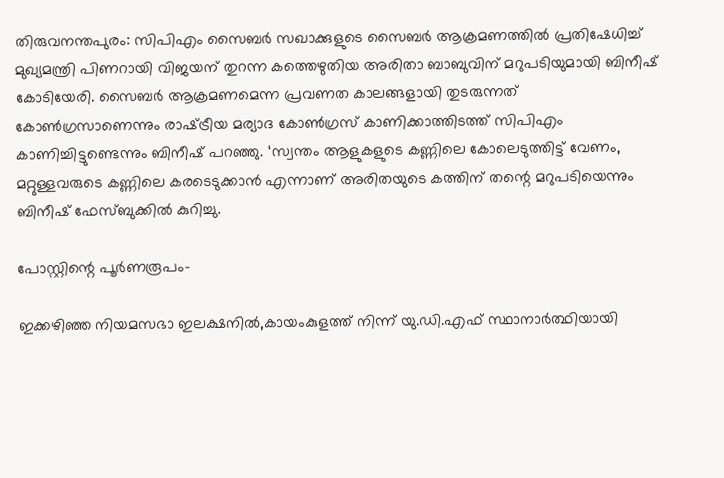തിരുവനന്തപുരം: സിപിഎം സൈബര്‍ സഖാക്കുളുടെ സൈബര്‍ ആക്രമണത്തില്‍ പ്രതിഷേധിച്ച് മുഖ്യമന്ത്രി പിണറായി വിജയന് തുറന്ന കത്തെഴുതിയ അരിതാ ബാബുവിന് മറുപടിയുമായി ബിനീഷ് കോടിയേരി. സൈബര്‍ ആക്രമണമെന്ന പ്രവണത കാലങ്ങളായി തുടരുന്നത് കോണ്‍ഗ്രസാണെന്നും രാഷ്‌ട്രീയ മര്യാദ കോണ്‍ഗ്രസ് കാണിക്കാത്തിടത്ത് സിപിഎം കാണിച്ചിട്ടുണ്ടെന്നും ബിനീഷ് പറഞ്ഞു. ‘സ്വന്തം ആളുകളുടെ കണ്ണിലെ കോലെടുത്തിട്ട് വേണം, മറ്റുള്ളവരുടെ കണ്ണിലെ കരടെടുക്കാന്‍ എന്നാണ് അരിതയുടെ കത്തിന് തന്റെ മറുപടിയെന്നും ബിനീഷ് ഫേസ്ബുക്കില്‍ കുറിച്ചു.

പോസ്റ്റിന്റെ പൂര്‍ണരൂപം-

ഇക്കഴിഞ്ഞ നിയമസഭാ ഇലക്ഷനില്‍,കായംകുളത്ത് നിന്ന് യു.ഡി.എഫ് സ്ഥാനാര്‍ത്ഥിയായി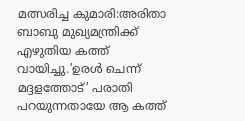മത്സരിച്ച കുമാരി:അരിതാ ബാബു മുഖ്യമന്ത്രിക്ക് എഴുതിയ കത്ത് വായിച്ചു.’ഉരള്‍ ചെന്ന് മദ്ദളത്തോട്’ പരാതി പറയുന്നതായേ ആ കത്ത്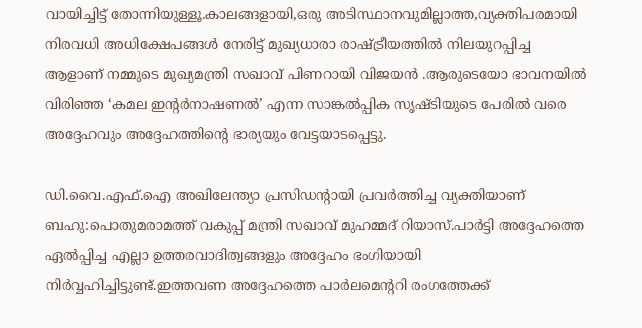വായിച്ചിട്ട് തോന്നിയുള്ളൂ.കാലങ്ങളായി,ഒരു അടിസ്ഥാനവുമില്ലാത്ത,വ്യക്തിപരമായി നിരവധി അധിക്ഷേപങ്ങള്‍ നേരിട്ട് മുഖ്യധാരാ രാഷ്‌ട്രീയത്തില്‍ നിലയുറപ്പിച്ച ആളാണ് നമ്മുടെ മുഖ്യമന്ത്രി സഖാവ് പിണറായി വിജയന്‍ .ആരുടെയോ ഭാവനയില്‍ വിരിഞ്ഞ ‘കമല ഇന്റര്‍നാഷണല്‍’ എന്ന സാങ്കല്‍പ്പിക സൃഷ്ടിയുടെ പേരില്‍ വരെ അദ്ദേഹവും അദ്ദേഹത്തിന്റെ ഭാര്യയും വേട്ടയാടപ്പെട്ടു.

ഡി.വൈ.എഫ്.ഐ അഖിലേന്ത്യാ പ്രസിഡന്റായി പ്രവര്‍ത്തിച്ച വ്യക്തിയാണ് ബഹു:പൊതുമരാമത്ത് വകുപ്പ് മന്ത്രി സഖാവ് മുഹമ്മദ് റിയാസ്.പാര്‍ട്ടി അദ്ദേഹത്തെ ഏല്‍പ്പിച്ച എല്ലാ ഉത്തരവാദിത്വങ്ങളും അദ്ദേഹം ഭംഗിയായി നിര്‍വ്വഹിച്ചിട്ടുണ്ട്.ഇത്തവണ അദ്ദേഹത്തെ പാര്‍ലമെന്ററി രംഗത്തേക്ക്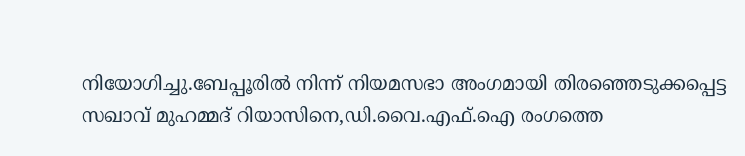നിയോഗിച്ചു.ബേപ്പൂരില്‍ നിന്ന് നിയമസഭാ അംഗമായി തിരഞ്ഞെടുക്കപ്പെട്ട സഖാവ് മുഹമ്മദ് റിയാസിനെ,ഡി.വൈ.എഫ്.ഐ രംഗത്തെ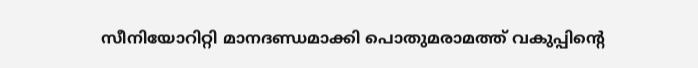സീനിയോറിറ്റി മാനദണ്ഡമാക്കി പൊതുമരാമത്ത് വകുപ്പിന്റെ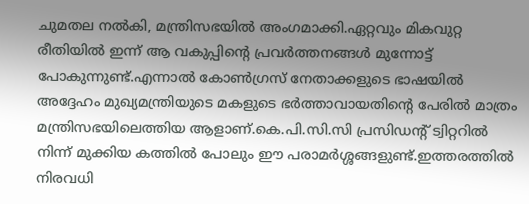ചുമതല നല്‍കി, മന്ത്രിസഭയില്‍ അംഗമാക്കി.ഏറ്റവും മികവുറ്റ രീതിയില്‍ ഇന്ന് ആ വകുപ്പിന്റെ പ്രവര്‍ത്തനങ്ങള്‍ മുന്നോട്ട് പോകുന്നുണ്ട്.എന്നാല്‍ കോണ്‍ഗ്രസ് നേതാക്കളുടെ ഭാഷയില്‍ അദ്ദേഹം മുഖ്യമന്ത്രിയുടെ മകളുടെ ഭര്‍ത്താവായതിന്റെ പേരില്‍ മാത്രം മന്ത്രിസഭയിലെത്തിയ ആളാണ്.കെ.പി.സി.സി പ്രസിഡന്റ് ട്വിറ്ററില്‍ നിന്ന് മുക്കിയ കത്തില്‍ പോലും ഈ പരാമര്‍ശ്ശങ്ങളുണ്ട്.ഇത്തരത്തില്‍ നിരവധി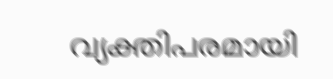വ്യക്തിപരമായി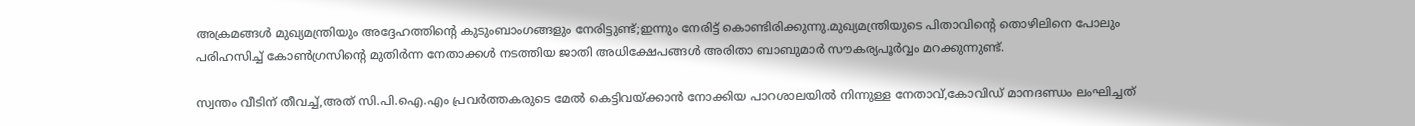അക്രമങ്ങള്‍ മുഖ്യമന്ത്രിയും അദ്ദേഹത്തിന്റെ കുടുംബാംഗങ്ങളും നേരിട്ടുണ്ട്;ഇന്നും നേരിട്ട് കൊണ്ടിരിക്കുന്നു.മുഖ്യമന്ത്രിയുടെ പിതാവിന്റെ തൊഴിലിനെ പോലും പരിഹസിച്ച് കോണ്‍ഗ്രസിന്റെ മുതിര്‍ന്ന നേതാക്കള്‍ നടത്തിയ ജാതി അധിക്ഷേപങ്ങള്‍ അരിതാ ബാബുമാര്‍ സൗകര്യപൂര്‍വ്വം മറക്കുന്നുണ്ട്.

സ്വന്തം വീടിന് തീവച്ച്,അത് സി.പി.ഐ.എം പ്രവര്‍ത്തകരുടെ മേല്‍ കെട്ടിവയ്‌ക്കാന്‍ നോക്കിയ പാറശാലയില്‍ നിന്നുള്ള നേതാവ്,കോവിഡ് മാനദണ്ഡം ലംഘിച്ചത്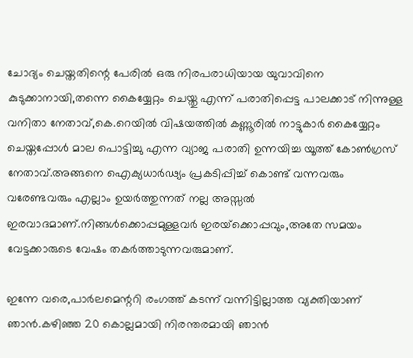ചോദ്യം ചെയ്തതിന്റെ പേരില്‍ ഒരു നിരപരാധിയായ യുവാവിനെ കുടുക്കാനായി,തന്നെ കൈയ്യേറ്റം ചെയ്തു എന്ന് പരാതിപ്പെട്ട പാലക്കാട് നിന്നുള്ള വനിതാ നേതാവ്,കെ.റെയില്‍ വിഷയത്തില്‍ കണ്ണൂരില്‍ നാട്ടുകാര്‍ കൈയ്യേറ്റം ചെയ്തപ്പോള്‍ മാല പൊട്ടിച്ചു എന്ന വ്യാജ പരാതി ഉന്നയിച്ച യൂത്ത് കോണ്‍ഗ്രസ് നേതാവ്.അങ്ങനെ ഐക്യധാര്‍ഢ്യം പ്രകടിപ്പിച്ച് കൊണ്ട് വന്നവരും വരേണ്ടവരും എല്ലാം ഉയര്‍ത്തുന്നത് നല്ല അസ്സല്‍ ഇരവാദമാണ്.നിങ്ങള്‍ക്കൊപ്പമുള്ളവര്‍ ഇരയ്‌ക്കൊപ്പവും,അതേ സമയം വേട്ടക്കാരുടെ വേഷം തകര്‍ത്താടുന്നവരുമാണ്.

ഇന്നേ വരെ,പാര്‍ലമെന്ററി രംഗത്ത് കടന്ന് വന്നിട്ടില്ലാത്ത വ്യക്തിയാണ് ഞാന്‍.കഴിഞ്ഞ 20 കൊല്ലമായി നിരന്തരമായി ഞാന്‍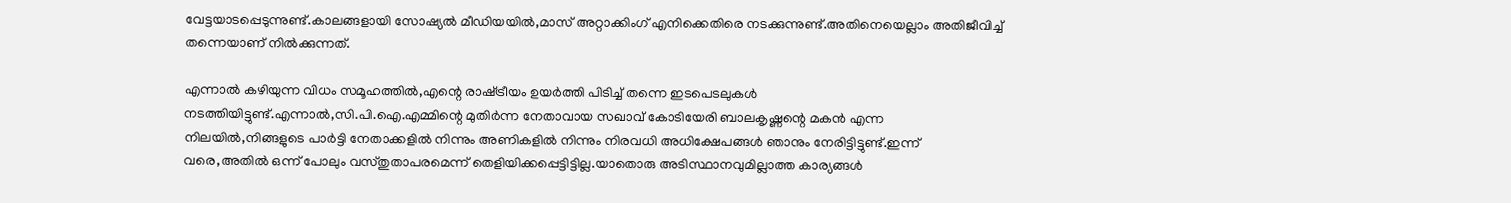വേട്ടയാടപ്പെടുന്നുണ്ട്.കാലങ്ങളായി സോഷ്യല്‍ മീഡിയയില്‍,മാസ് അറ്റാക്കിംഗ് എനിക്കെതിരെ നടക്കുന്നുണ്ട്.അതിനെയെല്ലാം അതിജീവിച്ച് തന്നെയാണ് നില്‍ക്കുന്നത്.

എന്നാല്‍ കഴിയുന്ന വിധം സമൂഹത്തില്‍,എന്റെ രാഷ്‌ട്രീയം ഉയര്‍ത്തി പിടിച്ച് തന്നെ ഇടപെടലുകള്‍ നടത്തിയിട്ടുണ്ട്.എന്നാല്‍,സി.പി.ഐ.എമ്മിന്റെ മുതിര്‍ന്ന നേതാവായ സഖാവ് കോടിയേരി ബാലകൃഷ്ണന്റെ മകന്‍ എന്ന നിലയില്‍,നിങ്ങളുടെ പാര്‍ട്ടി നേതാക്കളില്‍ നിന്നും അണികളില്‍ നിന്നും നിരവധി അധിക്ഷേപങ്ങള്‍ ഞാനും നേരിട്ടിട്ടുണ്ട്.ഇന്ന് വരെ,അതില്‍ ഒന്ന് പോലും വസ്തുതാപരമെന്ന് തെളിയിക്കപ്പെട്ടിട്ടില്ല.യാതൊരു അടിസ്ഥാനവുമില്ലാത്ത കാര്യങ്ങള്‍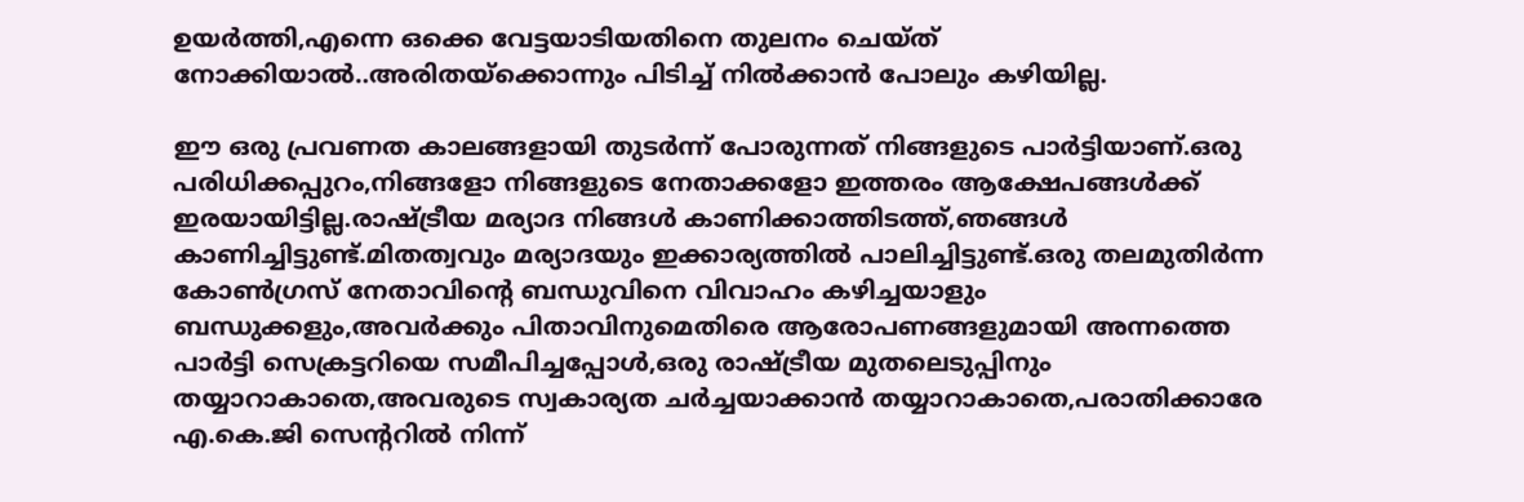ഉയര്‍ത്തി,എന്നെ ഒക്കെ വേട്ടയാടിയതിനെ തുലനം ചെയ്ത് നോക്കിയാല്‍..അരിതയ്‌ക്കൊന്നും പിടിച്ച് നില്‍ക്കാന്‍ പോലും കഴിയില്ല.

ഈ ഒരു പ്രവണത കാലങ്ങളായി തുടര്‍ന്ന് പോരുന്നത് നിങ്ങളുടെ പാര്‍ട്ടിയാണ്.ഒരു പരിധിക്കപ്പുറം,നിങ്ങളോ നിങ്ങളുടെ നേതാക്കളോ ഇത്തരം ആക്ഷേപങ്ങള്‍ക്ക് ഇരയായിട്ടില്ല.രാഷ്‌ട്രീയ മര്യാദ നിങ്ങള്‍ കാണിക്കാത്തിടത്ത്,ഞങ്ങള്‍ കാണിച്ചിട്ടുണ്ട്.മിതത്വവും മര്യാദയും ഇക്കാര്യത്തില്‍ പാലിച്ചിട്ടുണ്ട്.ഒരു തലമുതിര്‍ന്ന കോണ്‍ഗ്രസ് നേതാവിന്റെ ബന്ധുവിനെ വിവാഹം കഴിച്ചയാളും ബന്ധുക്കളും,അവര്‍ക്കും പിതാവിനുമെതിരെ ആരോപണങ്ങളുമായി അന്നത്തെ പാര്‍ട്ടി സെക്രട്ടറിയെ സമീപിച്ചപ്പോള്‍,ഒരു രാഷ്‌ട്രീയ മുതലെടുപ്പിനും തയ്യാറാകാതെ,അവരുടെ സ്വകാര്യത ചര്‍ച്ചയാക്കാന്‍ തയ്യാറാകാതെ,പരാതിക്കാരേ എ.കെ.ജി സെന്ററില്‍ നിന്ന്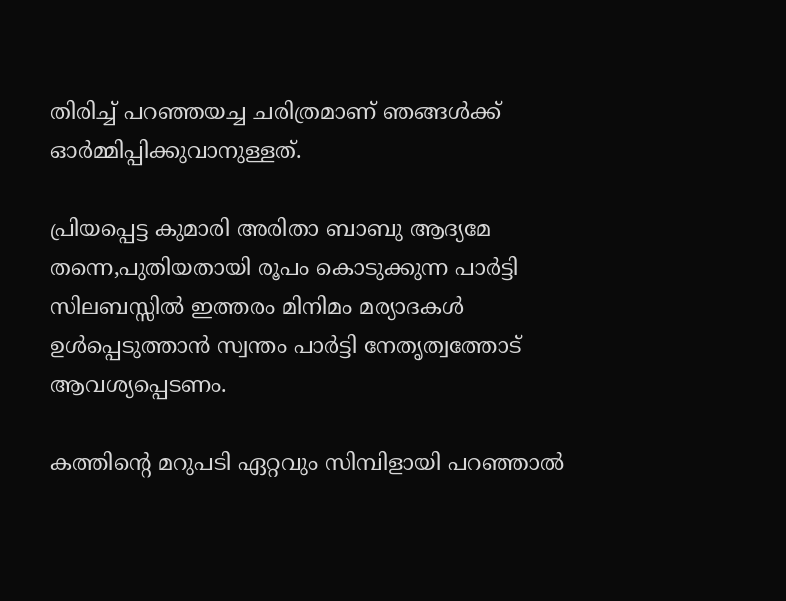തിരിച്ച് പറഞ്ഞയച്ച ചരിത്രമാണ് ഞങ്ങള്‍ക്ക് ഓര്‍മ്മിപ്പിക്കുവാനുള്ളത്.

പ്രിയപ്പെട്ട കുമാരി അരിതാ ബാബു ആദ്യമേ തന്നെ,പുതിയതായി രൂപം കൊടുക്കുന്ന പാര്‍ട്ടി സിലബസ്സില്‍ ഇത്തരം മിനിമം മര്യാദകള്‍ ഉള്‍പ്പെടുത്താന്‍ സ്വന്തം പാര്‍ട്ടി നേതൃത്വത്തോട് ആവശ്യപ്പെടണം.

കത്തിന്റെ മറുപടി ഏറ്റവും സിമ്പിളായി പറഞ്ഞാല്‍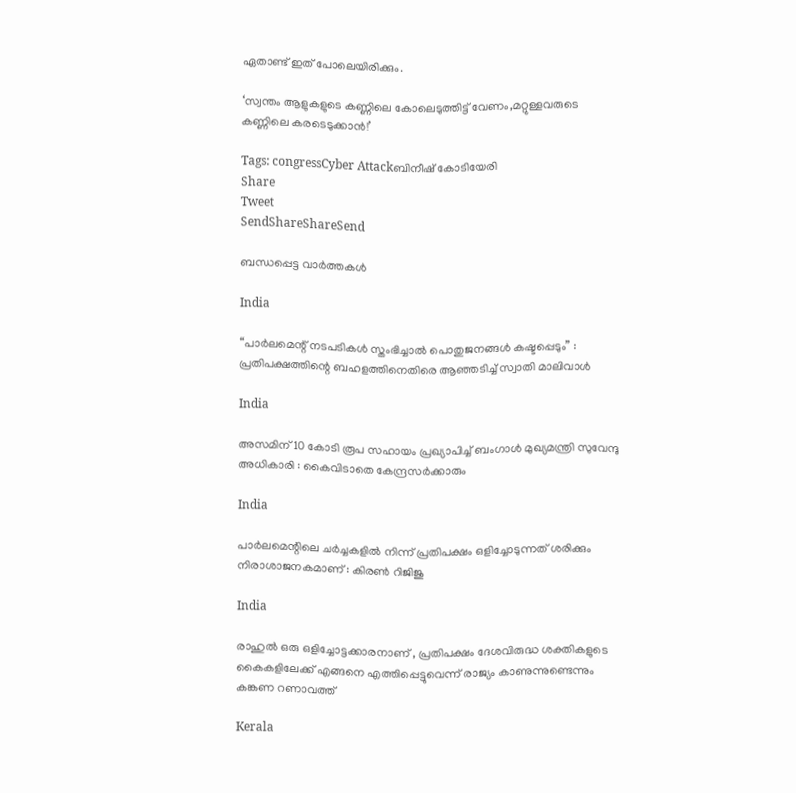ഏതാണ്ട് ഇത് പോലെയിരിക്കും.

‘സ്വന്തം ആളുകളുടെ കണ്ണിലെ കോലെടുത്തിട്ട് വേണം,മറ്റുള്ളവരുടെ കണ്ണിലെ കരടെടുക്കാന്‍!’

Tags: congressCyber Attackബിനീഷ് കോടിയേരി
Share
Tweet
SendShareShareSend

ബന്ധപ്പെട്ട വാര്‍ത്തകള്‍

India

“പാർലമെന്റ് നടപടികൾ സ്തംഭിച്ചാൽ പൊതുജനങ്ങൾ കഷ്ടപ്പെടും” : പ്രതിപക്ഷത്തിന്റെ ബഹളത്തിനെതിരെ ആഞ്ഞടിച്ച് സ്വാതി മാലിവാൾ

India

അസമിന് 10 കോടി രൂപ സഹായം പ്രഖ്യാപിച്ച് ബംഗാൾ മുഖ്യമന്ത്രി സുവേന്ദു അധികാരി : കൈവിടാതെ കേന്ദ്രസർക്കാരും

India

പാർലമെന്റിലെ ചർച്ചകളിൽ നിന്ന് പ്രതിപക്ഷം ഒളിച്ചോടുന്നത് ശരിക്കും നിരാശാജനകമാണ് : കിരൺ റിജിജു

India

രാഹുൽ ഒരു ഒളിച്ചോട്ടക്കാരനാണ് , പ്രതിപക്ഷം ദേശവിരുദ്ധ ശക്തികളുടെ കൈകളിലേക്ക് എങ്ങനെ എത്തിപ്പെട്ടുവെന്ന് രാജ്യം കാണുന്നുണ്ടെന്നും കങ്കണ റണാവത്ത്

Kerala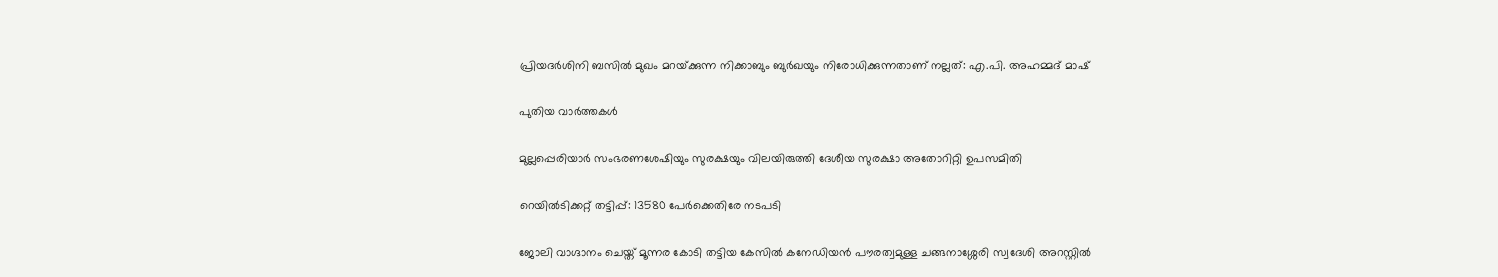പ്രിയദര്‍ശിനി ബസില്‍ മുഖം മറയ്‌ക്കുന്ന നിക്കാബും ബുര്‍ഖയും നിരോധിക്കുന്നതാണ് നല്ലത്: എ.പി. അഹമ്മദ് മാഷ്

പുതിയ വാര്‍ത്തകള്‍

മുല്ലപ്പെരിയാര്‍ സംഭരണശേഷിയും സുരക്ഷയും വിലയിരുത്തി ദേശീയ സുരക്ഷാ അതോറിറ്റി ഉപസമിതി

റെയിൽടിക്കറ്റ് തട്ടിപ്പ്: 13580 പേർക്കെതിരേ നടപടി

ജോലി വാഗ്ദാനം ചെയ്ത് മൂന്നര കോടി തട്ടിയ കേസില്‍ കനേഡിയന്‍ പൗരത്വമുള്ള ചങ്ങനാശ്ശേരി സ്വദേശി അറസ്റ്റില്‍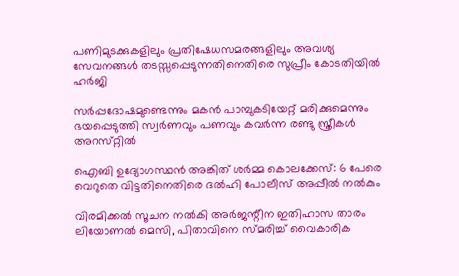പണിമുടക്കുകളിലും പ്രതിഷേധസമരങ്ങളിലും അവശ്യ സേവനങ്ങള്‍ തടസ്സപ്പെടുന്നതിനെതിരെ സുപ്രീം കോടതിയില്‍ ഹര്‍ജി

സര്‍പ്പദോഷമുണ്ടെന്നും മകന്‍ പാമ്പുകടിയേറ്റ് മരിക്കുമെന്നും ഭയപ്പെടുത്തി സ്വര്‍ണവും പണവും കവർന്ന രണ്ടു സ്ത്രീകള്‍ അറസ്‌റ്റിൽ

ഐബി ഉദ്യോഗസ്ഥന്‍ അങ്കിത് ശര്‍മ്മ കൊലക്കേസ്: 6 പേരെ വെറുതെ വിട്ടതിനെതിരെ ദല്‍ഹി പോലീസ് അപ്പീല്‍ നല്‍കും

വിരമിക്കല്‍ സൂചന നല്‍കി അര്‍ജന്റീന ഇതിഹാസ താരം ലിയോണല്‍ മെസി, പിതാവിനെ സ്മരിച്ച് വൈകാരിക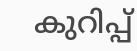കുറിപ്പ്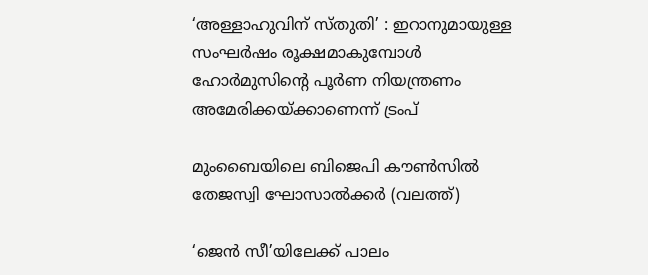‘അള്ളാഹുവിന് സ്തുതി’ : ഇറാനുമായുള്ള സംഘർഷം രൂക്ഷമാകുമ്പോൾ ഹോർമുസിന്റെ പൂർണ നിയന്ത്രണം അമേരിക്കയ്‌ക്കാണെന്ന് ട്രംപ്

മുംബൈയിലെ ബിജെപി കൗണ്‍സില്‍ തേജസ്വി ഘോസാല്‍ക്കര്‍ (വലത്ത്)

‘ജെന്‍ സീ’യിലേക്ക് പാലം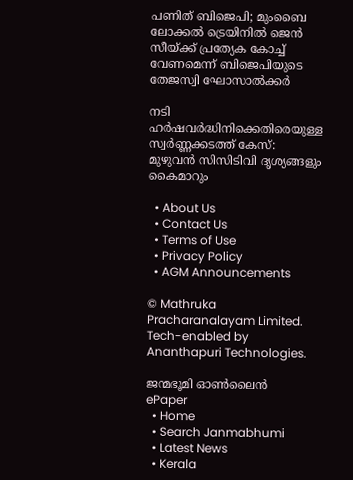പണിത് ബിജെപി; മുംബൈ ലോക്കല്‍ ട്രെയിനില്‍ ജെൻ സീയ്‌ക്ക് പ്രത്യേക കോച്ച്‌ വേണമെന്ന് ബിജെപിയുടെ തേജസ്വി ഘോസാല്‍ക്കര്‍

നടി ഹര്‍ഷവര്‍ദ്ധിനിക്കെതിരെയുള്ള സ്വര്‍ണ്ണക്കടത്ത് കേസ്: മുഴുവന്‍ സിസിടിവി ദൃശ്യങ്ങളും കൈമാറും

  • About Us
  • Contact Us
  • Terms of Use
  • Privacy Policy
  • AGM Announcements

© Mathruka Pracharanalayam Limited.
Tech-enabled by Ananthapuri Technologies.

ജന്മഭൂമി ഓണ്‍ലൈന്‍
ePaper
  • Home
  • Search Janmabhumi
  • Latest News
  • Kerala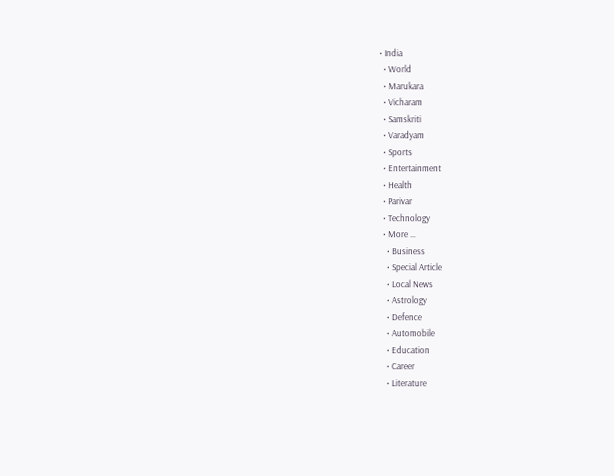• India
  • World
  • Marukara
  • Vicharam
  • Samskriti
  • Varadyam
  • Sports
  • Entertainment
  • Health
  • Parivar
  • Technology
  • More …
    • Business
    • Special Article
    • Local News
    • Astrology
    • Defence
    • Automobile
    • Education
    • Career
    • Literature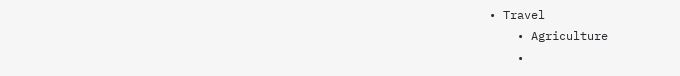• Travel
    • Agriculture
    •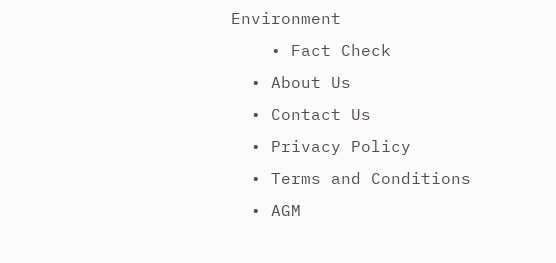Environment
    • Fact Check
  • About Us
  • Contact Us
  • Privacy Policy
  • Terms and Conditions
  • AGM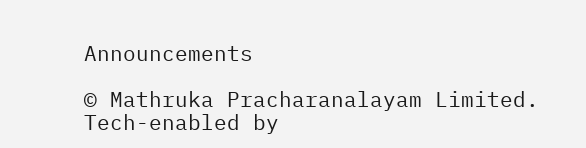Announcements

© Mathruka Pracharanalayam Limited.
Tech-enabled by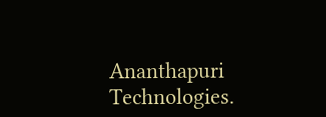Ananthapuri Technologies.